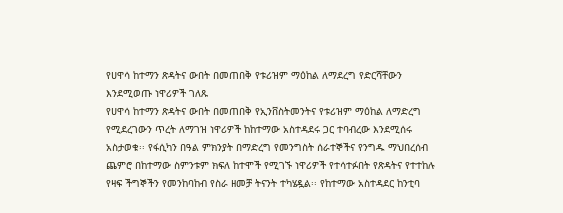የሀዋሳ ከተማን ጽዳትና ውበት በመጠበቅ የቱሪዝም ማዕከል ለማደረግ የድርሻቸውን እንደሚወጡ ነዋሪዎች ገለጹ
የሀዋሳ ከተማን ጽዳትና ውበት በመጠበቅ የኢንቨስትመንትና የቱሪዝም ማዕከል ለማድረግ የሚደረገውን ጥረት ለማገዝ ነዋሪዎች ከከተማው አስተዳደሩ ጋር ተባብረው እንደሚሰሩ አስታወቁ፡፡ የፋሲካን በዓል ምክንያት በማድረግ የመንግስት ሰራተኞችና የንግዱ ማህበረሰብ ጨምሮ በከተማው ስምንቱም ክፍለ ከተሞች የሚገኙ ነዋሪዎች የተሳተፉበት የጽዳትና የተተከሉ የዛፍ ችግኞችን የመንከባከብ የስራ ዘመቻ ትናንት ተካሄዷል፡፡ የከተማው አስተዳደር ከንቲባ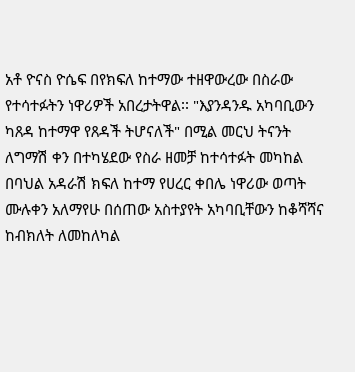አቶ ዮናስ ዮሴፍ በየክፍለ ከተማው ተዘዋውረው በስራው የተሳተፉትን ነዋሪዎች አበረታትዋል፡፡ "እያንዳንዱ አካባቢውን ካጸዳ ከተማዋ የጸዳች ትሆናለች" በሚል መርህ ትናንት ለግማሽ ቀን በተካሄደው የስራ ዘመቻ ከተሳተፉት መካከል በባህል አዳራሽ ክፍለ ከተማ የሀረር ቀበሌ ነዋሪው ወጣት ሙሉቀን አለማየሁ በሰጠው አስተያየት አካባቢቸውን ከቆሻሻና ከብክለት ለመከለካል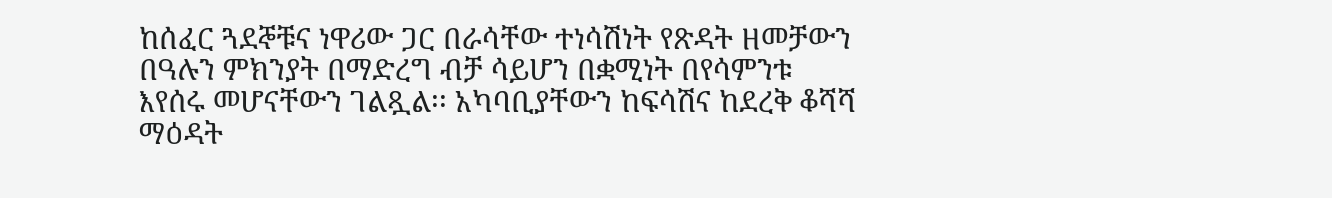ከሰፈር ጓደኞቹና ነዋሪው ጋር በራሳቸው ተነሳሽነት የጽዳት ዘመቻውን በዓሉን ምክንያት በማድረግ ብቻ ሳይሆን በቋሚነት በየሳምንቱ እየሰሩ መሆናቸውን ገልጿል፡፡ አካባቢያቸውን ከፍሳሽና ከደረቅ ቆሻሻ ማዕዳት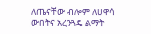ለጤናቸው ብሎም ለሀዋሳ ውበትና አረንጓዴ ልማት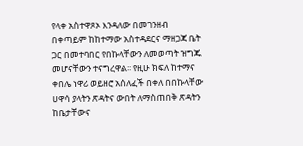የላቀ አስተዋጾኦ እንዳለው በመገንዘብ በቀጣይም ከከተማው አስተዳደርና ማዘጋጃ ቤት ጋር በመተባበር የበኩላቸውን ለመወጣት ዝግጁ መሆናቸውን ተናግረዋል፡፡ የዚሁ ክፍለ ከተማና ቀበሌ ነዋሪ ወይዘሮ አሰለፈች በቀለ በበኩላቸው ሀዋሳ ያላትን ጽዳትና ውበት ለማስጠበቅ ጽዳትን ከቤታቸውና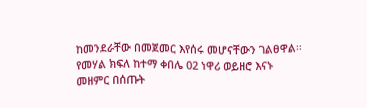ከመንደራቸው በመጀመር እየሰሩ መሆናቸውን ገልፀዋል፡፡ የመሃል ክፍለ ከተማ ቀበሌ 02 ነዋሪ ወይዘሮ እናኑ መዘምር በሰጡት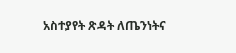አስተያየት ጽዳት ለጤንነትና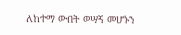ለከተማ ውበት ወሣኝ መሆኑን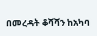በመረዳት ቆሻሻን ከአካባ